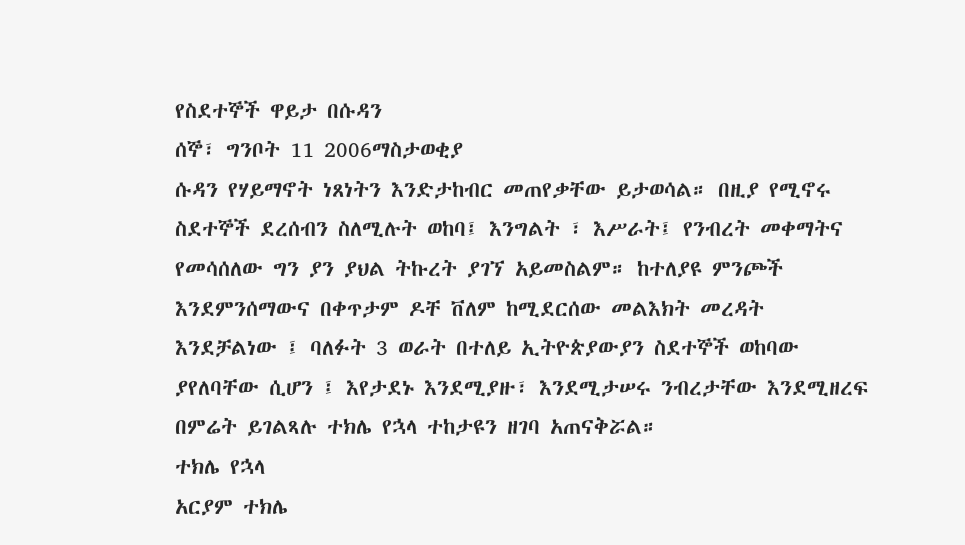የስደተኞች ዋይታ በሱዳን
ሰኞ፣ ግንቦት 11 2006ማስታወቂያ
ሱዳን የሃይማኖት ነጸነትን እንድታከብር መጠየቃቸው ይታወሳል። በዚያ የሚኖሩ ስደተኞች ደረሰብን ስለሚሉት ወከባ፤ እንግልት ፣ እሥራት፤ የንብረት መቀማትና የመሳሰለው ግን ያን ያህል ትኩረት ያገኘ አይመስልም። ከተለያዩ ምንጮች እንደምንሰማውና በቀጥታም ዶቸ ቨለም ከሚደርሰው መልእክት መረዳት እንደቻልነው ፤ ባለፉት 3 ወራት በተለይ ኢትዮጵያውያን ስደተኞች ወከባው ያየለባቸው ሲሆን ፤ እየታደኑ እንደሚያዙ፣ እንደሚታሠሩ ንብረታቸው እንደሚዘረፍ በምሬት ይገልጻሉ ተክሌ የኋላ ተከታዩን ዘገባ አጠናቅሯል።
ተክሌ የኋላ
አርያም ተክሌ